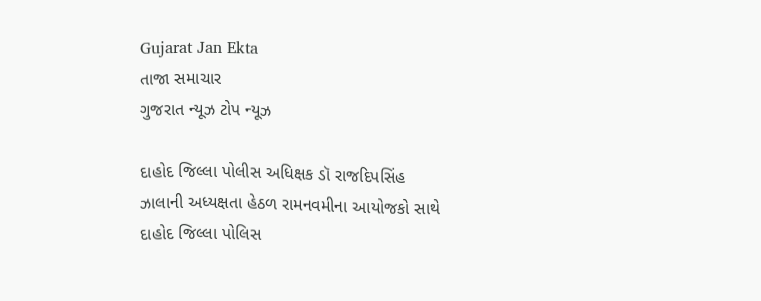Gujarat Jan Ekta
તાજા સમાચાર
ગુજરાત ન્યૂઝ ટોપ ન્યૂઝ

દાહોદ જિલ્લા પોલીસ અધિક્ષક ડૉ રાજદિપસિંહ ઝાલાની અધ્યક્ષતા હેઠળ રામનવમીના આયોજકો સાથે દાહોદ જિલ્લા પોલિસ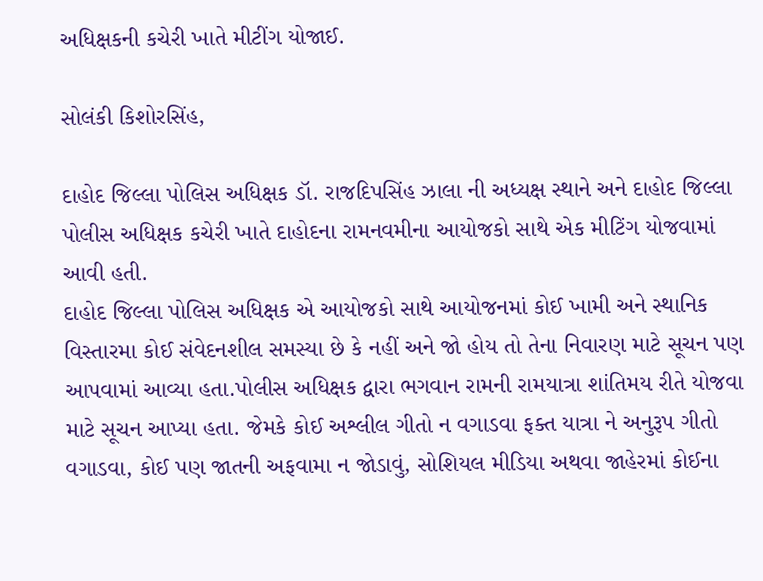અધિક્ષકની કચેરી ખાતે મીટીંગ યોજાઈ.

સોલંકી કિશોરસિંહ,

દાહોદ જિલ્લા પોલિસ અધિક્ષક ડૉ. રાજદિપસિંહ ઝાલા ની અધ્યક્ષ સ્થાને અને દાહોદ જિલ્લા પોલીસ અધિક્ષક કચેરી ખાતે દાહોદના રામનવમીના આયોજકો સાથે એક મીટિંગ યોજવામાં આવી હતી.
દાહોદ જિલ્લા પોલિસ અધિક્ષક એ આયોજકો સાથે આયોજનમાં કોઈ ખામી અને સ્થાનિક વિસ્તારમા કોઈ સંવેદનશીલ સમસ્યા છે કે નહીં અને જો હોય તો તેના નિવારણ માટે સૂચન પણ આપવામાં આવ્યા હતા.પોલીસ અધિક્ષક દ્વારા ભગવાન રામની રામયાત્રા શાંતિમય રીતે યોજવા માટે સૂચન આપ્યા હતા. જેમકે કોઈ અશ્લીલ ગીતો ન વગાડવા ફક્ત યાત્રા ને અનુરૂપ ગીતો વગાડવા, કોઈ પણ જાતની અફવામા ન જોડાવું, સોશિયલ મીડિયા અથવા જાહેરમાં કોઈના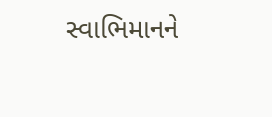સ્વાભિમાનને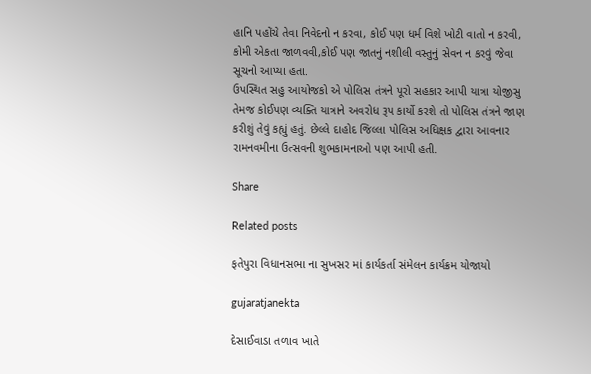હાનિ પહોંચે તેવા નિવેદનો ન કરવા, કોઈ પણ ધર્મ વિશે ખોટી વાતો ન કરવી, કોમી એકતા જાળવવી,કોઈ પણ જાતનું નશીલી વસ્તુનું સેવન ન કરવું જેવા સૂચનો આપ્યા હતા.
ઉપસ્થિત સહુ આયોજકો એ પોલિસ તંત્રને પૂરો સહકાર આપી યાત્રા યોજીસુ તેમજ કોઈપણ વ્યક્તિ યાત્રાને અવરોધ રૂપ કાર્યો કરશે તો પોલિસ તંત્રને જાણ કરીશું તેવું કહ્યું હતું. છેલ્લે દાહોદ જિલ્લા પોલિસ અધિક્ષક દ્વારા આવનાર રામનવમીના ઉત્સવની શુભકામનાઓ પણ આપી હતી.

Share

Related posts

ફતેપુરા વિધાનસભા ના સુખસર માં કાર્યકર્તા સંમેલન કાર્યક્રમ યોજાયો

gujaratjanekta

દેસાઈવાડા તળાવ ખાતે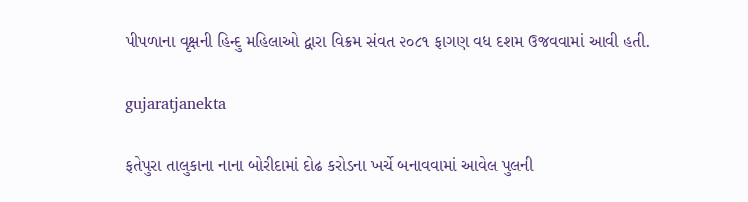પીપળાના વૃક્ષની હિન્દુ મહિલાઓ દ્વારા વિક્રમ સંવત ૨૦૮૧ ફાગણ વધ દશમ ઉજવવામાં આવી હતી.

gujaratjanekta

ફતેપુરા તાલુકાના નાના બોરીદામાં દોઢ કરોડના ખર્ચે બનાવવામાં આવેલ પુલની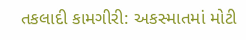તકલાદી કામગીરી: અકસ્માતમાં મોટી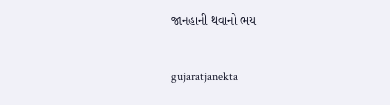જાનહાની થવાનો ભય

gujaratjanekta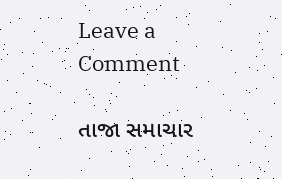Leave a Comment

તાજા સમાચાર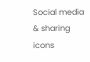Social media & sharing icons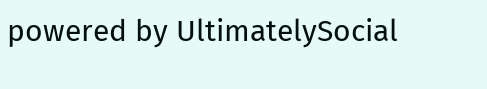powered by UltimatelySocial